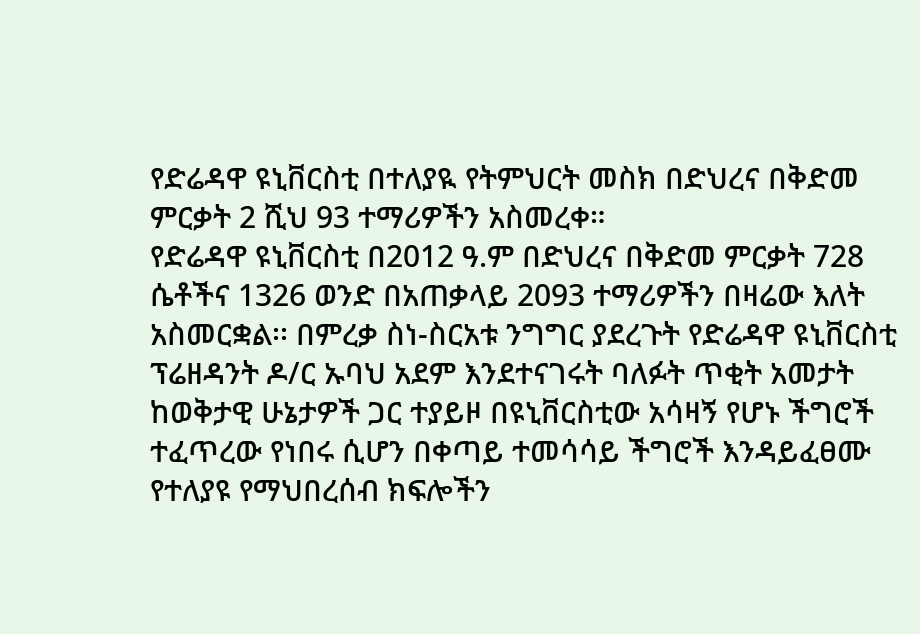የድሬዳዋ ዩኒቨርስቲ በተለያዪ የትምህርት መስክ በድህረና በቅድመ ምርቃት 2 ሺህ 93 ተማሪዎችን አስመረቀ።
የድሬዳዋ ዩኒቨርስቲ በ2012 ዓ.ም በድህረና በቅድመ ምርቃት 728 ሴቶችና 1326 ወንድ በአጠቃላይ 2093 ተማሪዎችን በዛሬው እለት አስመርቋል፡፡ በምረቃ ስነ-ስርአቱ ንግግር ያደረጉት የድሬዳዋ ዩኒቨርስቲ ፕሬዘዳንት ዶ/ር ኡባህ አደም እንደተናገሩት ባለፉት ጥቂት አመታት ከወቅታዊ ሁኔታዎች ጋር ተያይዞ በዩኒቨርስቲው አሳዛኝ የሆኑ ችግሮች ተፈጥረው የነበሩ ሲሆን በቀጣይ ተመሳሳይ ችግሮች እንዳይፈፀሙ የተለያዩ የማህበረሰብ ክፍሎችን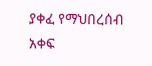ያቀፈ የማህበረሰብ አቀፍ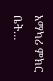አማካሪ ምክር ቤት…